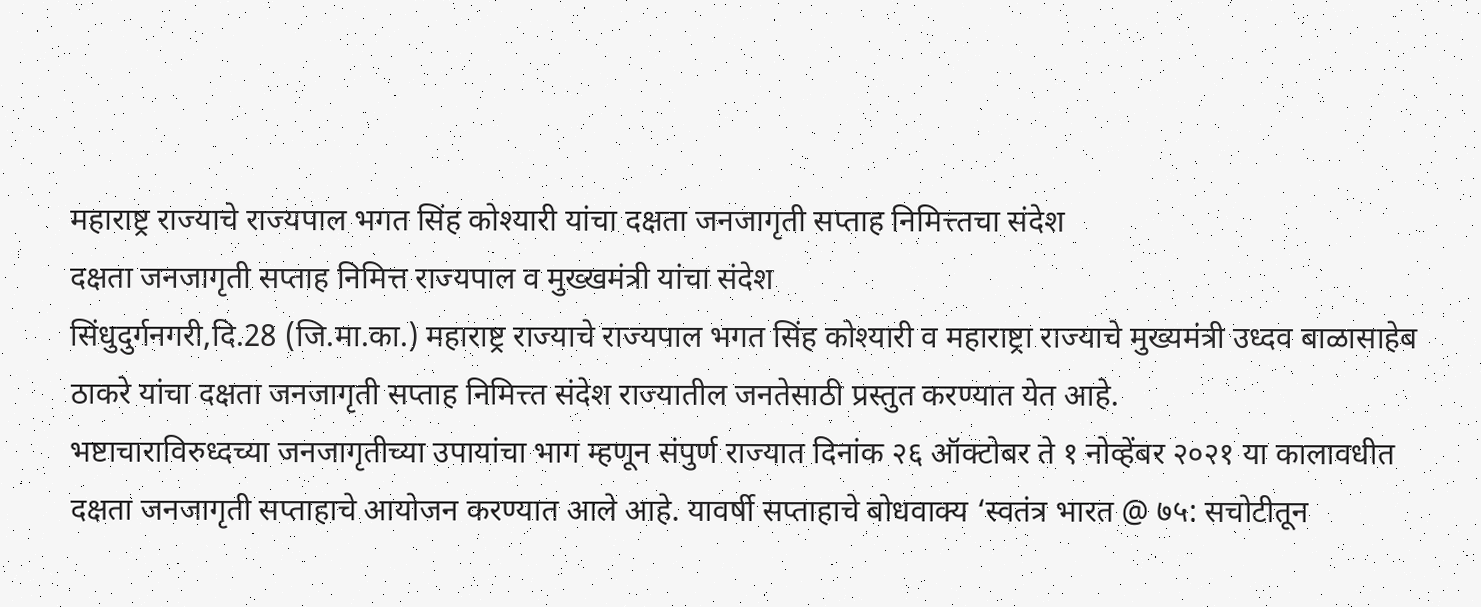महाराष्ट्र राज्याचे राज्यपाल भगत सिंह कोश्यारी यांचा दक्षता जनजागृती सप्ताह निमित्त्तचा संदेश
दक्षता जनजागृती सप्ताह निमित्त राज्यपाल व मुख्खमंत्री यांचा संदेश
सिंधुदुर्गनगरी,दि.28 (जि.मा.का.) महाराष्ट्र राज्याचे राज्यपाल भगत सिंह कोश्यारी व महाराष्ट्रा राज्याचे मुख्यमंत्री उध्दव बाळासाहेब ठाकरे यांचा दक्षता जनजागृती सप्ताह निमित्त्त संदेश राज्यातील जनतेसाठी प्रस्तुत करण्यात येत आहे.
भष्टाचाराविरुध्दच्या जनजागृतीच्या उपायांचा भाग म्हणून संपुर्ण राज्यात दिनांक २६ ऑक्टोबर ते १ नोव्हेंबर २०२१ या कालावधीत दक्षता जनजागृती सप्ताहाचे आयोजन करण्यात आले आहे. यावर्षी सप्ताहाचे बोधवाक्य ‘स्वतंत्र भारत @ ७५: सचोटीतून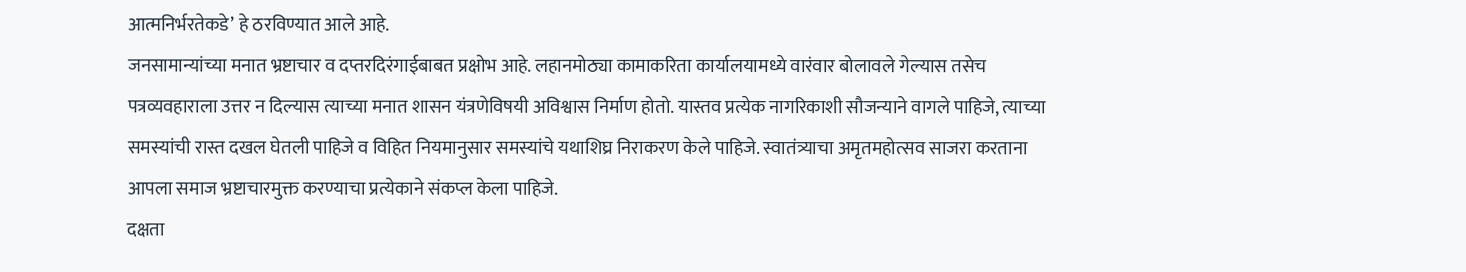आत्मनिर्भरतेकडे’ हे ठरविण्यात आले आहे.
जनसामान्यांच्या मनात भ्रष्टाचार व दप्तरदिरंगाईबाबत प्रक्षोभ आहे. लहानमोठ्या कामाकरिता कार्यालयामध्ये वारंवार बोलावले गेल्यास तसेच पत्रव्यवहाराला उत्तर न दिल्यास त्याच्या मनात शासन यंत्रणेविषयी अविश्वास निर्माण होतो. यास्तव प्रत्येक नागरिकाशी सौजन्याने वागले पाहिजे, त्याच्या समस्यांची रास्त दखल घेतली पाहिजे व विहित नियमानुसार समस्यांचे यथाशिघ्र निराकरण केले पाहिजे. स्वातंत्र्याचा अमृतमहोत्सव साजरा करताना आपला समाज भ्रष्टाचारमुक्त करण्याचा प्रत्येकाने संकप्ल केला पाहिजे.
दक्षता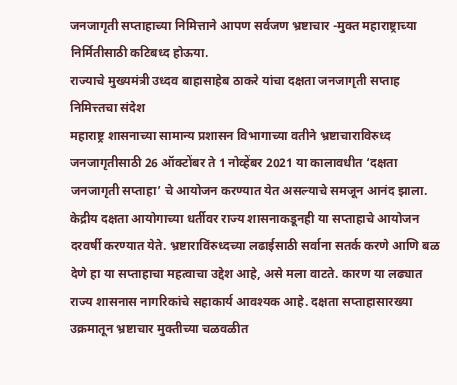जनजागृती सप्ताहाच्या निमित्ताने आपण सर्वजण भ्रष्टाचार -मुक्त महाराष्ट्राच्या निर्मितीसाठी कटिबध्द होऊया.
राज्याचे मुख्यमंत्री उध्दव बाहासाहेब ठाकरे यांचा दक्षता जनजागृती सप्ताह निमित्त्तचा संदेश
महाराष्ट्र शासनाच्या सामान्य प्रशासन विभागाच्या वतीने भ्रष्टाचाराविरुध्द जनजागृतीसाठी 26 ऑक्टोंबर ते 1 नोव्हेंबर 2021 या कालावधीत ‘दक्षता जनजागृती सप्ताहा’ चे आयोजन करण्यात येत असल्याचे समजून आनंद झाला.
केद्रीय दक्षता आयोगाच्या धर्तीवर राज्य शासनाकडूनही या सप्ताहाचे आयोजन दरवर्षी करण्यात येते. भ्रष्टाराविंरुध्दच्या लढाईसाठी सर्वाना सतर्क करणे आणि बळ देणे हा या सप्ताहाचा महत्वाचा उद्देश आहे, असे मला वाटते. कारण या लढ्यात राज्य शासनास नागरिकांचे सहाकार्य आवश्यक आहे. दक्षता सप्ताहासारख्या उक्रमातून भ्रष्टाचार मुक्तीच्या चळवळीत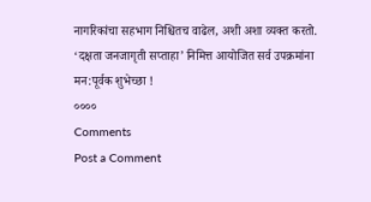नागरिकांचा सहभाग निश्चितच वाढेल, अशी अशा व्यक्त करतो.
‘दक्षता जनजागृती सप्ताहा’ निमित्त आयोजित सर्व उपक्रमांना मन:पूर्वक शुभेच्छा !
००००
Comments
Post a Comment